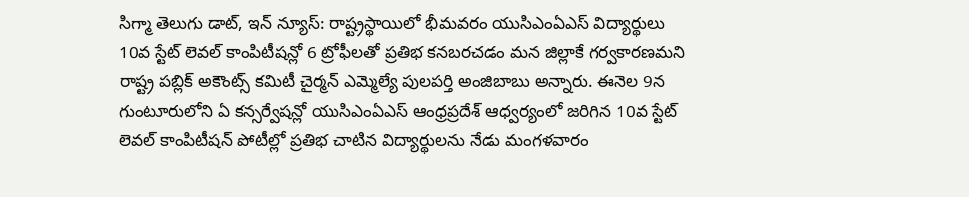సిగ్మా తెలుగు డాట్, ఇన్ న్యూస్: రాష్ట్రస్థాయిలో భీమవరం యుసిఎంఏఎస్ విద్యార్థులు 10వ స్టేట్ లెవల్ కాంపిటీషన్లో 6 ట్రోఫీలతో ప్రతిభ కనబరచడం మన జిల్లాకే గర్వకారణమని రాష్ట్ర పబ్లిక్ అకౌంట్స్ కమిటీ చైర్మన్ ఎమ్మెల్యే పులపర్తి అంజిబాబు అన్నారు. ఈనెల 9న గుంటూరులోని ఏ కన్సర్వేషన్లో యుసిఎంఏఎస్ ఆంధ్రప్రదేశ్ ఆధ్వర్యంలో జరిగిన 10వ స్టేట్ లెవల్ కాంపిటీషన్ పోటీల్లో ప్రతిభ చాటిన విద్యార్థులను నేడు మంగళవారం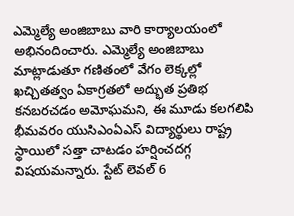ఎమ్మెల్యే అంజిబాబు వారి కార్యాలయంలో అభినందించారు. ఎమ్మెల్యే అంజిబాబు మాట్లాడుతూ గణితంలో వేగం లెక్కల్లో ఖచ్చితత్వం ఏకాగ్రతలో అద్భుత ప్రతిభ కనబరచడం అమోఘమని, ఈ మూడు కలగలిపి భీమవరం యుసిఎంఏఎస్ విద్యార్థులు రాష్ట్ర స్థాయిలో సత్తా చాటడం హర్షించదగ్గ విషయమన్నారు. స్టేట్ లెవల్ 6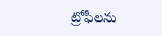ట్రోఫీలను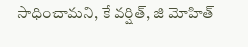సాధించామని, కే వర్షిత్, జి మోహిత్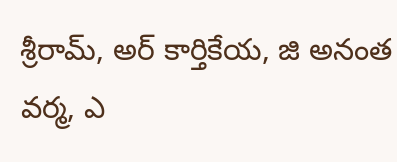శ్రీరామ్, అర్ కార్తికేయ, జి అనంత వర్మ, ఎ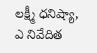లక్ష్మీ ధనిష్యా, ఎ నివేదిత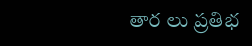తార లు ప్రతిభ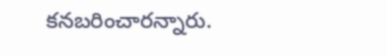కనబరించారన్నారు.